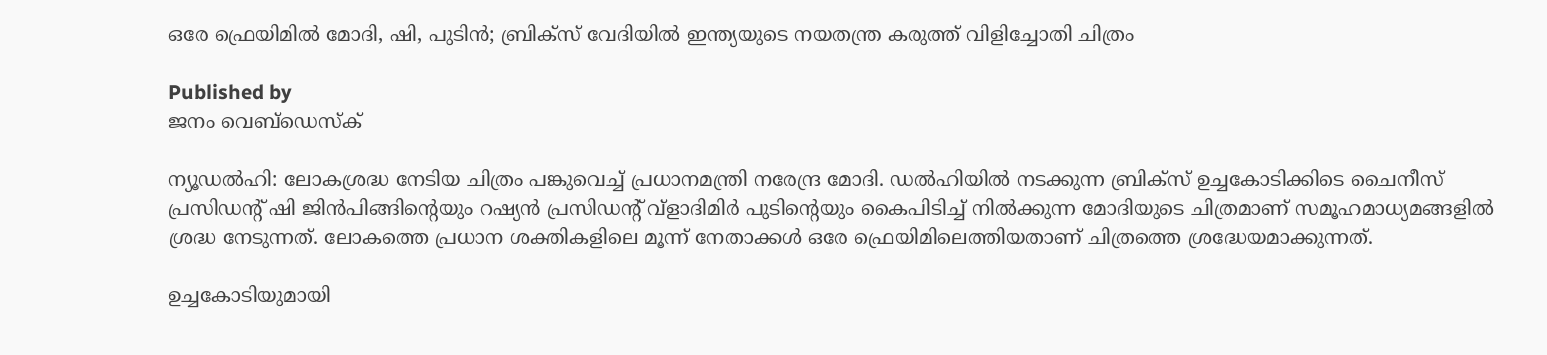ഒരേ ഫ്രെയിമില്‍ മോദി, ഷി, പുടിന്‍; ബ്രിക്സ് വേദിയില്‍ ഇന്ത്യയുടെ നയതന്ത്ര കരുത്ത് വിളിച്ചോതി ചിത്രം

Published by
ജനം വെബ്‌ഡെസ്ക്

ന്യൂഡല്‍ഹി: ലോകശ്രദ്ധ നേടിയ ചിത്രം പങ്കുവെച്ച് പ്രധാനമന്ത്രി നരേന്ദ്ര മോദി. ഡല്‍ഹിയില്‍ നടക്കുന്ന ബ്രിക്സ് ഉച്ചകോടിക്കിടെ ചൈനീസ് പ്രസിഡന്റ് ഷി ജിന്‍പിങ്ങിന്റെയും റഷ്യന്‍ പ്രസിഡന്റ് വ്ളാദിമിര്‍ പുടിന്റെയും കൈപിടിച്ച് നില്‍ക്കുന്ന മോദിയുടെ ചിത്രമാണ് സമൂഹമാധ്യമങ്ങളില്‍ ശ്രദ്ധ നേടുന്നത്. ലോകത്തെ പ്രധാന ശക്തികളിലെ മൂന്ന് നേതാക്കള്‍ ഒരേ ഫ്രെയിമിലെത്തിയതാണ് ചിത്രത്തെ ശ്രദ്ധേയമാക്കുന്നത്.

ഉച്ചകോടിയുമായി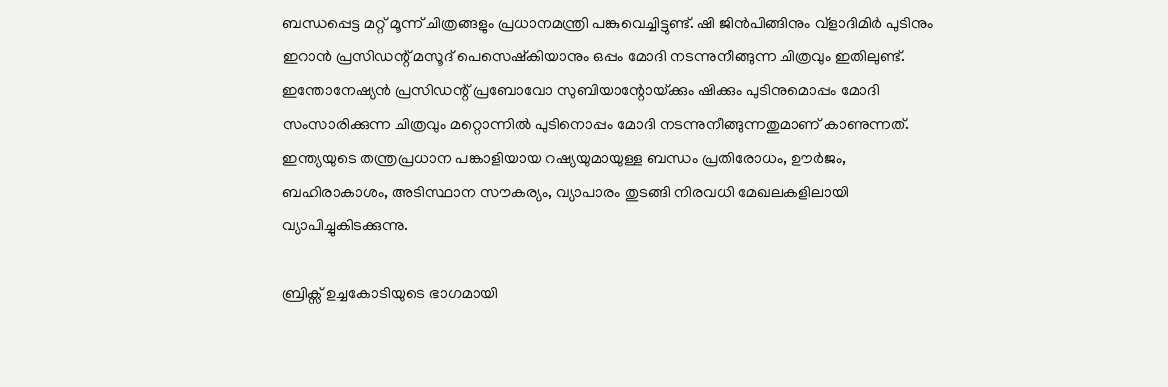ബന്ധപ്പെട്ട മറ്റ് മൂന്ന് ചിത്രങ്ങളും പ്രധാനമന്ത്രി പങ്കുവെച്ചിട്ടുണ്ട്. ഷി ജിന്‍പിങ്ങിനും വ്ളാദിമിര്‍ പുടിനും ഇറാന്‍ പ്രസിഡന്റ് മസൂദ് പെസെഷ്‌കിയാനും ഒപ്പം മോദി നടന്നുനീങ്ങുന്ന ചിത്രവും ഇതിലുണ്ട്. ഇന്തോനേഷ്യന്‍ പ്രസിഡന്റ് പ്രബോവോ സുബിയാന്റോയ്‌ക്കും ഷിക്കും പുടിനുമൊപ്പം മോദി സംസാരിക്കുന്ന ചിത്രവും മറ്റൊന്നില്‍ പുടിനൊപ്പം മോദി നടന്നുനീങ്ങുന്നതുമാണ് കാണുന്നത്. ഇന്ത്യയുടെ തന്ത്രപ്രധാന പങ്കാളിയായ റഷ്യയുമായുള്ള ബന്ധം പ്രതിരോധം, ഊര്‍ജം, ബഹിരാകാശം, അടിസ്ഥാന സൗകര്യം, വ്യാപാരം തുടങ്ങി നിരവധി മേഖലകളിലായി വ്യാപിച്ചുകിടക്കുന്നു.

ബ്രിക്സ് ഉച്ചകോടിയുടെ ഭാഗമായി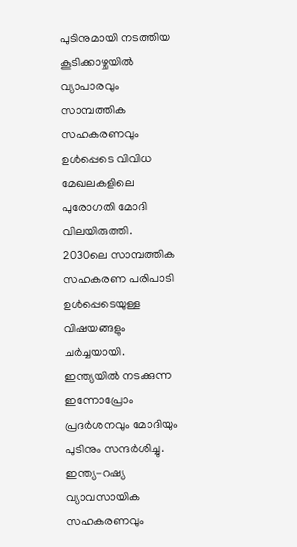പുടിനുമായി നടത്തിയ കൂടിക്കാഴ്ചയില്‍ വ്യാപാരവും സാമ്പത്തിക സഹകരണവും ഉള്‍പ്പെടെ വിവിധ മേഖലകളിലെ പുരോഗതി മോദി വിലയിരുത്തി. 2030ലെ സാമ്പത്തിക സഹകരണ പരിപാടി ഉള്‍പ്പെടെയുള്ള വിഷയങ്ങളും ചര്‍ച്ചയായി. ഇന്ത്യയില്‍ നടക്കുന്ന ഇന്നോപ്രോം പ്രദര്‍ശനവും മോദിയും പുടിനും സന്ദര്‍ശിച്ചു. ഇന്ത്യ-റഷ്യ വ്യാവസായിക സഹകരണവും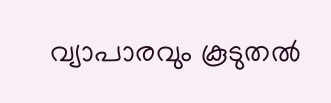വ്യാപാരവും കൂടുതല്‍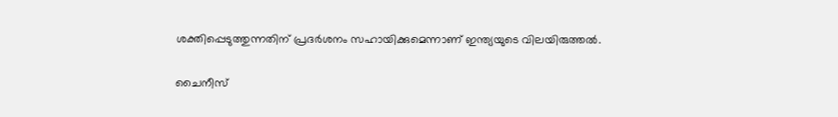ശക്തിപ്പെടുത്തുന്നതിന് പ്രദര്‍ശനം സഹായിക്കുമെന്നാണ് ഇന്ത്യയുടെ വിലയിരുത്തല്‍.

ചൈനീസ്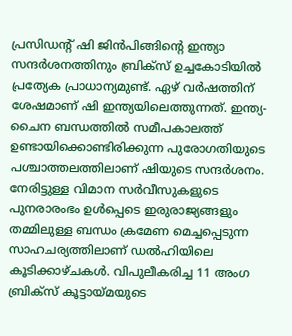പ്രസിഡന്റ് ഷി ജിന്‍പിങ്ങിന്റെ ഇന്ത്യാ സന്ദര്‍ശനത്തിനും ബ്രിക്സ് ഉച്ചകോടിയില്‍ പ്രത്യേക പ്രാധാന്യമുണ്ട്. ഏഴ് വര്‍ഷത്തിന് ശേഷമാണ് ഷി ഇന്ത്യയിലെത്തുന്നത്. ഇന്ത്യ-ചൈന ബന്ധത്തില്‍ സമീപകാലത്ത് ഉണ്ടായിക്കൊണ്ടിരിക്കുന്ന പുരോഗതിയുടെ പശ്ചാത്തലത്തിലാണ് ഷിയുടെ സന്ദര്‍ശനം. നേരിട്ടുള്ള വിമാന സര്‍വീസുകളുടെ പുനരാരംഭം ഉള്‍പ്പെടെ ഇരുരാജ്യങ്ങളും തമ്മിലുള്ള ബന്ധം ക്രമേണ മെച്ചപ്പെടുന്ന സാഹചര്യത്തിലാണ് ഡല്‍ഹിയിലെ കൂടിക്കാഴ്ചകള്‍. വിപുലീകരിച്ച 11 അംഗ ബ്രിക്സ് കൂട്ടായ്മയുടെ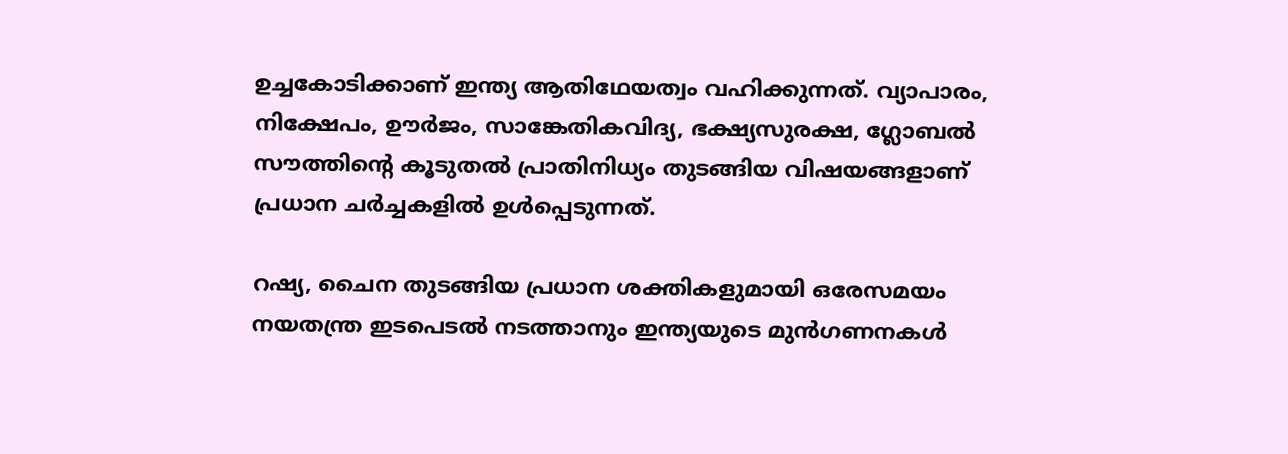ഉച്ചകോടിക്കാണ് ഇന്ത്യ ആതിഥേയത്വം വഹിക്കുന്നത്. വ്യാപാരം, നിക്ഷേപം, ഊര്‍ജം, സാങ്കേതികവിദ്യ, ഭക്ഷ്യസുരക്ഷ, ഗ്ലോബല്‍ സൗത്തിന്റെ കൂടുതല്‍ പ്രാതിനിധ്യം തുടങ്ങിയ വിഷയങ്ങളാണ് പ്രധാന ചര്‍ച്ചകളില്‍ ഉള്‍പ്പെടുന്നത്.

റഷ്യ, ചൈന തുടങ്ങിയ പ്രധാന ശക്തികളുമായി ഒരേസമയം നയതന്ത്ര ഇടപെടല്‍ നടത്താനും ഇന്ത്യയുടെ മുന്‍ഗണനകള്‍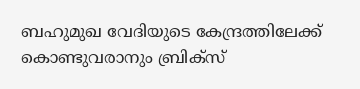ബഹുമുഖ വേദിയുടെ കേന്ദ്രത്തിലേക്ക് കൊണ്ടുവരാനും ബ്രിക്സ്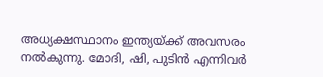അധ്യക്ഷസ്ഥാനം ഇന്ത്യയ്‌ക്ക് അവസരം നല്‍കുന്നു. മോദി, ഷി, പുടിന്‍ എന്നിവര്‍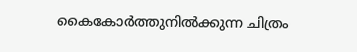കൈകോര്‍ത്തുനില്‍ക്കുന്ന ചിത്രം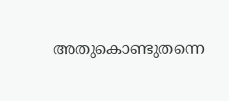അതുകൊണ്ടുതന്നെ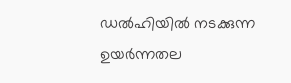ഡല്‍ഹിയില്‍ നടക്കുന്ന ഉയര്‍ന്നതല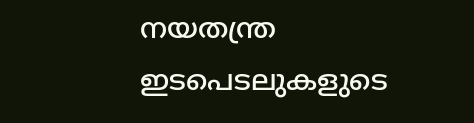നയതന്ത്ര ഇടപെടലുകളുടെ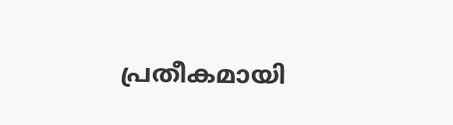പ്രതീകമായി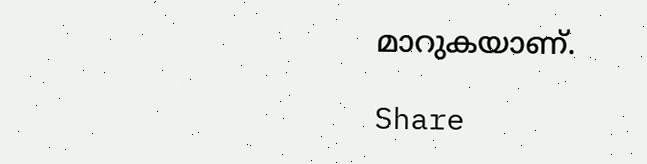മാറുകയാണ്.

Share